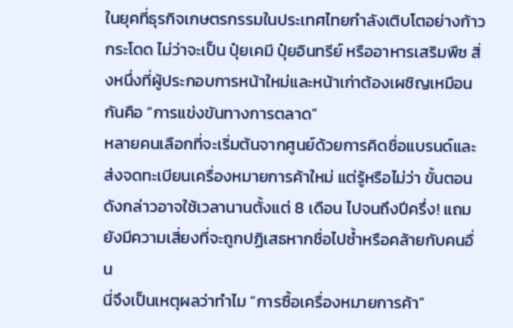ในยุคที่ธุรกิจเกษตรกรรมในประเทศไทยกำลังเติบโตอย่างก้าวกระโดด ไม่ว่าจะเป็น ปุ๋ยเคมี ปุ๋ยอินทรีย์ หรืออาหารเสริมพืช สิ่งหนึ่งที่ผู้ประกอบการหน้าใหม่และหน้าเก่าต้องเผชิญเหมือนกันคือ “การแข่งขันทางการตลาด”
หลายคนเลือกที่จะเริ่มต้นจากศูนย์ด้วยการคิดชื่อแบรนด์และส่งจดทะเบียนเครื่องหมายการค้าใหม่ แต่รู้หรือไม่ว่า ขั้นตอนดังกล่าวอาจใช้เวลานานตั้งแต่ 8 เดือน ไปจนถึงปีครึ่ง! แถมยังมีความเสี่ยงที่จะถูกปฏิเสธหากชื่อไปซ้ำหรือคล้ายกับคนอื่น
นี่จึงเป็นเหตุผลว่าทำไม “การซื้อเครื่องหมายการค้า”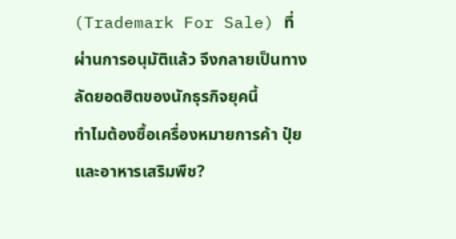(Trademark For Sale) ที่ผ่านการอนุมัติแล้ว จึงกลายเป็นทางลัดยอดฮิตของนักธุรกิจยุคนี้
ทำไมต้องซื้อเครื่องหมายการค้า ปุ๋ย และอาหารเสริมพืช?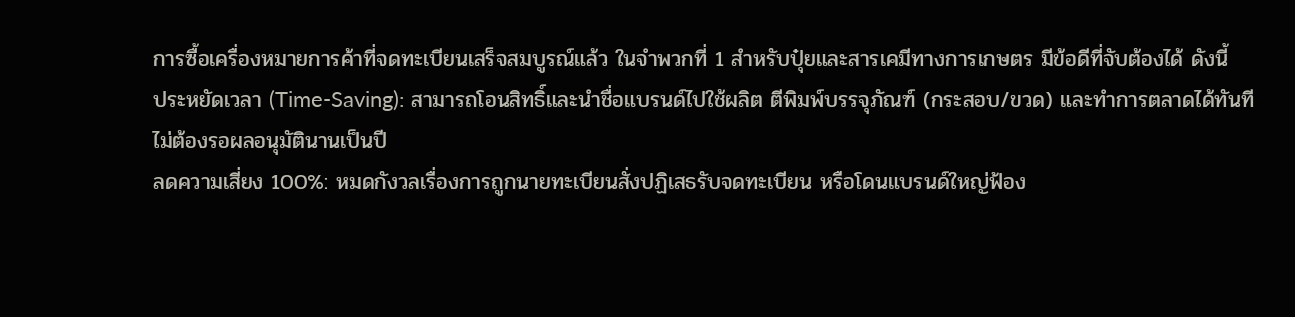การซื้อเครื่องหมายการค้าที่จดทะเบียนเสร็จสมบูรณ์แล้ว ในจำพวกที่ 1 สำหรับปุ๋ยและสารเคมีทางการเกษตร มีข้อดีที่จับต้องได้ ดังนี้
ประหยัดเวลา (Time-Saving): สามารถโอนสิทธิ์และนำชื่อแบรนด์ไปใช้ผลิต ตีพิมพ์บรรจุภัณฑ์ (กระสอบ/ขวด) และทำการตลาดได้ทันที ไม่ต้องรอผลอนุมัตินานเป็นปี
ลดความเสี่ยง 100%: หมดกังวลเรื่องการถูกนายทะเบียนสั่งปฏิเสธรับจดทะเบียน หรือโดนแบรนด์ใหญ่ฟ้อง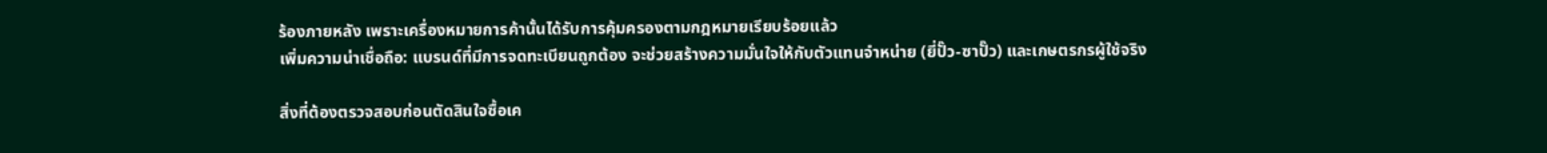ร้องภายหลัง เพราะเครื่องหมายการค้านั้นได้รับการคุ้มครองตามกฎหมายเรียบร้อยแล้ว
เพิ่มความน่าเชื่อถือ: แบรนด์ที่มีการจดทะเบียนถูกต้อง จะช่วยสร้างความมั่นใจให้กับตัวแทนจำหน่าย (ยี่ปั๊ว-ซาปั๊ว) และเกษตรกรผู้ใช้จริง

สิ่งที่ต้องตรวจสอบก่อนตัดสินใจซื้อเค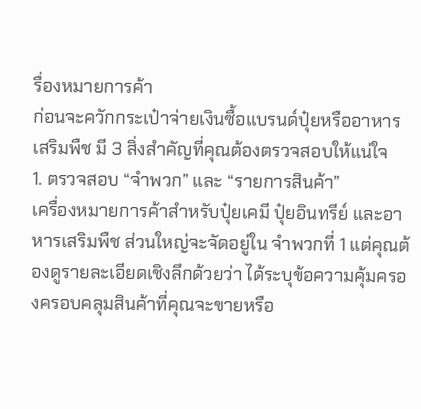รื่องหมายการค้า
ก่อนจะควักกระเป๋าจ่ายเงินซื้อแบรนด์ปุ๋ยหรืออาหารเสริมพืช มี 3 สิ่งสำคัญที่คุณต้องตรวจสอบให้แน่ใจ
1. ตรวจสอบ “จำพวก” และ “รายการสินค้า”
เครื่องหมายการค้าสำหรับปุ๋ยเคมี ปุ๋ยอินทรีย์ และอาหารเสริมพืช ส่วนใหญ่จะจัดอยู่ใน จำพวกที่ 1 แต่คุณต้องดูรายละเอียดเชิงลึกด้วยว่า ได้ระบุข้อความคุ้มครองครอบคลุมสินค้าที่คุณจะขายหรือ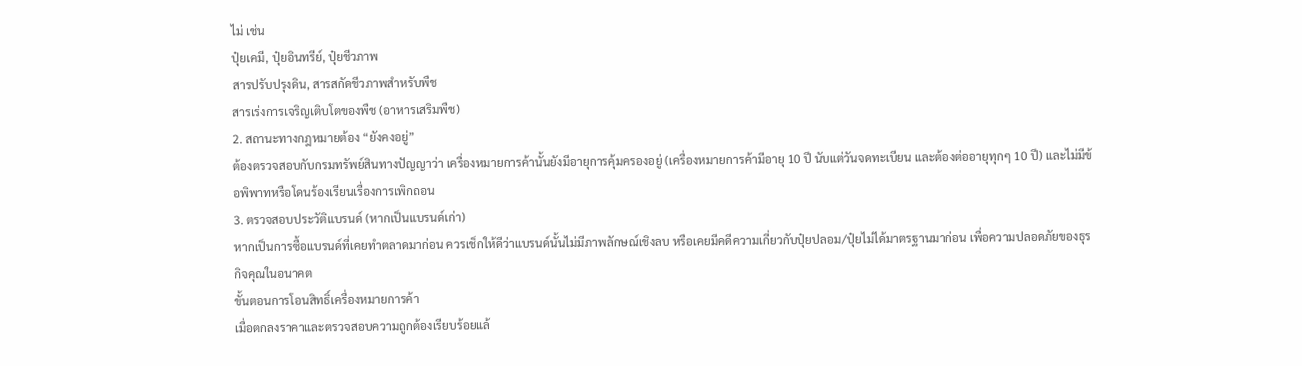ไม่ เช่น
ปุ๋ยเคมี, ปุ๋ยอินทรีย์, ปุ๋ยชีวภาพ
สารปรับปรุงดิน, สารสกัดชีวภาพสำหรับพืช
สารเร่งการเจริญเติบโตของพืช (อาหารเสริมพืช)
2. สถานะทางกฎหมายต้อง “ยังคงอยู่”
ต้องตรวจสอบกับกรมทรัพย์สินทางปัญญาว่า เครื่องหมายการค้านั้นยังมีอายุการคุ้มครองอยู่ (เครื่องหมายการค้ามีอายุ 10 ปี นับแต่วันจดทะเบียน และต้องต่ออายุทุกๆ 10 ปี) และไม่มีข้อพิพาทหรือโดนร้องเรียนเรื่องการเพิกถอน
3. ตรวจสอบประวัติแบรนด์ (หากเป็นแบรนด์เก่า)
หากเป็นการซื้อแบรนด์ที่เคยทำตลาดมาก่อน ควรเช็กให้ดีว่าแบรนด์นั้นไม่มีภาพลักษณ์เชิงลบ หรือเคยมีคดีความเกี่ยวกับปุ๋ยปลอม/ปุ๋ยไม่ได้มาตรฐานมาก่อน เพื่อความปลอดภัยของธุรกิจคุณในอนาคต
ขั้นตอนการโอนสิทธิ์เครื่องหมายการค้า
เมื่อตกลงราคาและตรวจสอบความถูกต้องเรียบร้อยแล้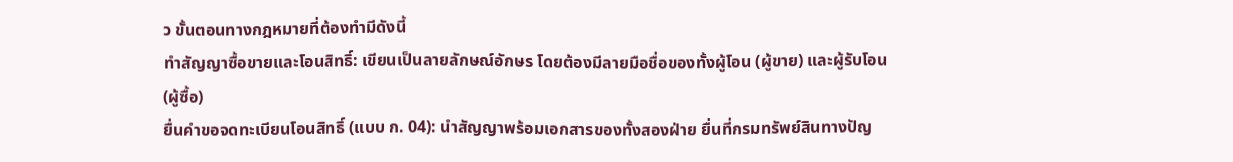ว ขั้นตอนทางกฎหมายที่ต้องทำมีดังนี้
ทำสัญญาซื้อขายและโอนสิทธิ์: เขียนเป็นลายลักษณ์อักษร โดยต้องมีลายมือชื่อของทั้งผู้โอน (ผู้ขาย) และผู้รับโอน (ผู้ซื้อ)
ยื่นคำขอจดทะเบียนโอนสิทธิ์ (แบบ ก. 04): นำสัญญาพร้อมเอกสารของทั้งสองฝ่าย ยื่นที่กรมทรัพย์สินทางปัญ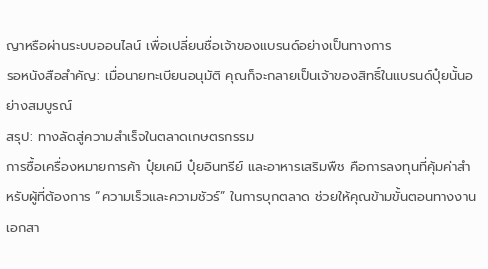ญาหรือผ่านระบบออนไลน์ เพื่อเปลี่ยนชื่อเจ้าของแบรนด์อย่างเป็นทางการ
รอหนังสือสำคัญ: เมื่อนายทะเบียนอนุมัติ คุณก็จะกลายเป็นเจ้าของสิทธิ์ในแบรนด์ปุ๋ยนั้นอย่างสมบูรณ์
สรุป: ทางลัดสู่ความสำเร็จในตลาดเกษตรกรรม
การซื้อเครื่องหมายการค้า ปุ๋ยเคมี ปุ๋ยอินทรีย์ และอาหารเสริมพืช คือการลงทุนที่คุ้มค่าสำหรับผู้ที่ต้องการ “ความเร็วและความชัวร์” ในการบุกตลาด ช่วยให้คุณข้ามขั้นตอนทางงานเอกสา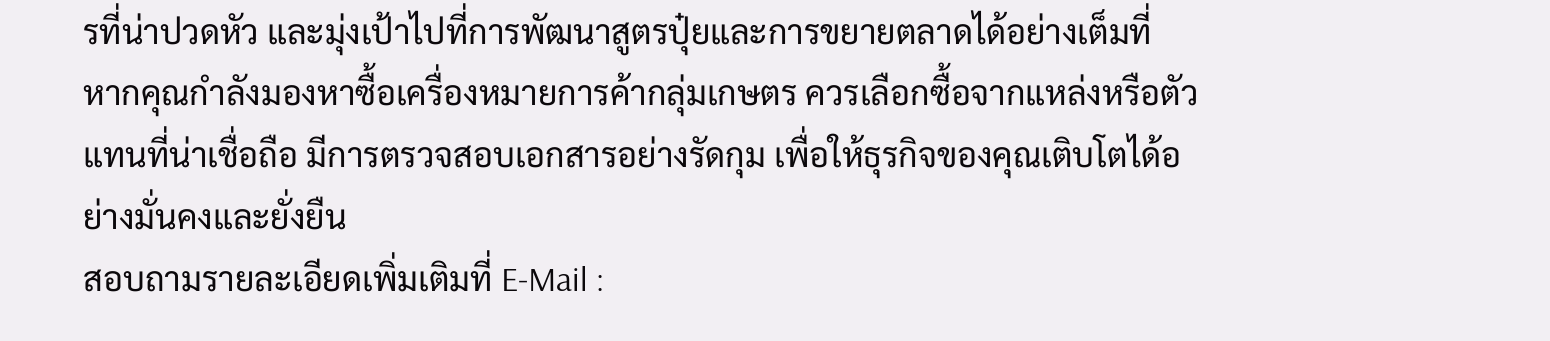รที่น่าปวดหัว และมุ่งเป้าไปที่การพัฒนาสูตรปุ๋ยและการขยายตลาดได้อย่างเต็มที่
หากคุณกำลังมองหาซื้อเครื่องหมายการค้ากลุ่มเกษตร ควรเลือกซื้อจากแหล่งหรือตัวแทนที่น่าเชื่อถือ มีการตรวจสอบเอกสารอย่างรัดกุม เพื่อให้ธุรกิจของคุณเติบโตได้อย่างมั่นคงและยั่งยืน
สอบถามรายละเอียดเพิ่มเติมที่ E-Mail :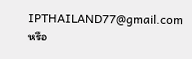IPTHAILAND77@gmail.com หรือ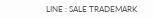LINE : SALE TRADEMARK